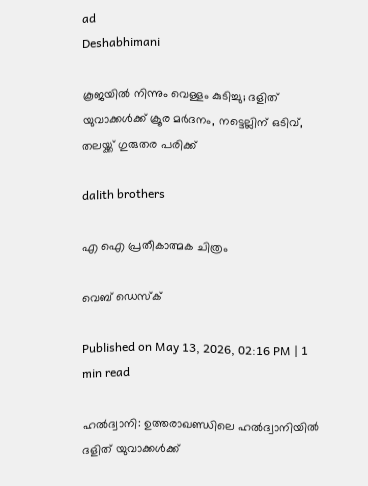ad
Deshabhimani

കൂജയിൽ നിന്നും വെള്ളം കുടിച്ചു; ദളിത് യുവാക്കൾക്ക് ക്രൂര മർദനം, നട്ടെല്ലിന് ഒടിവ്, തലയ്ക്ക് ഗുരുതര പരിക്ക്

dalith brothers

എ ഐ പ്രതീകാത്മക ചിത്രം

വെബ് ഡെസ്ക്

Published on May 13, 2026, 02:16 PM | 1 min read

ഹൽദ്വാനി: ഉത്തരാഖണ്ഡിലെ ഹൽദ്വാനിയിൽ ദളിത് യുവാക്കൾക്ക്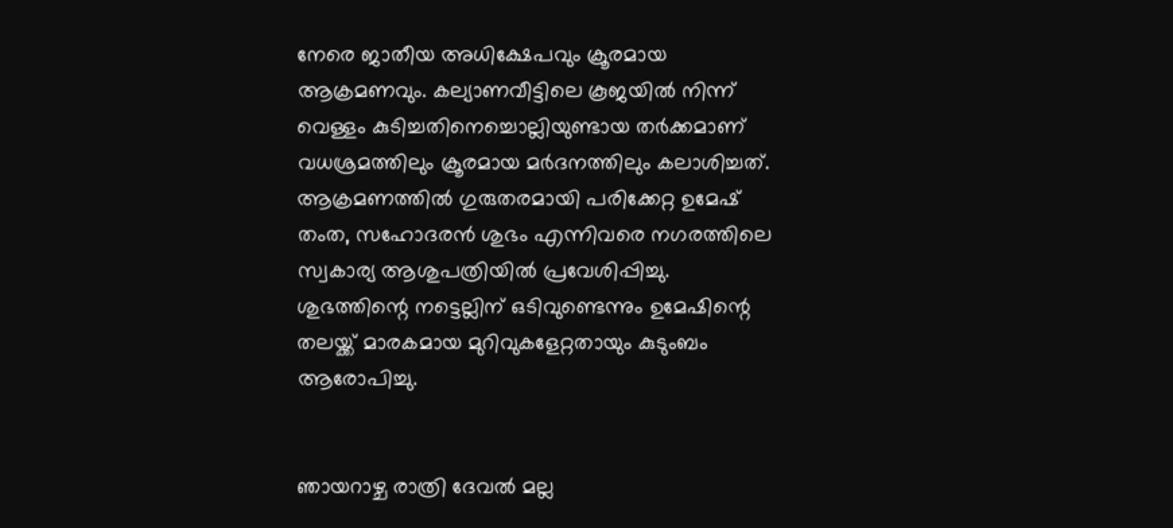നേരെ ജാതീയ അധിക്ഷേപവും ക്രൂരമായ ആക്രമണവും. കല്യാണവീട്ടിലെ കൂജയിൽ നിന്ന് വെള്ളം കുടിച്ചതിനെച്ചൊല്ലിയുണ്ടായ തർക്കമാണ് വധശ്രമത്തിലും ക്രൂരമായ മർദനത്തിലും കലാശിച്ചത്. ആക്രമണത്തിൽ ഗുരുതരമായി പരിക്കേറ്റ ഉമേഷ് തംത, സഹോദരൻ ശുഭം എന്നിവരെ നഗരത്തിലെ സ്വകാര്യ ആശുപത്രിയിൽ പ്രവേശിപ്പിച്ചു. ശുഭത്തിന്റെ നട്ടെല്ലിന് ഒടിവുണ്ടെന്നും ഉമേഷിന്റെ തലയ്ക്ക് മാരകമായ മുറിവുകളേറ്റതായും കുടുംബം ആരോപിച്ചു.


ഞായറാഴ്ച രാത്രി ദേവൽ മല്ല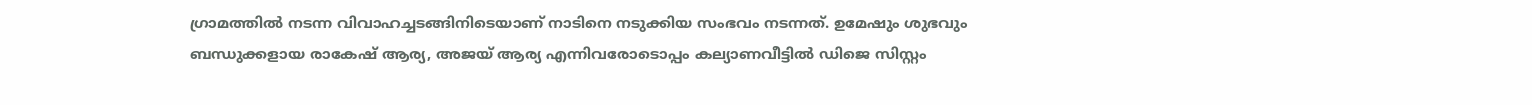ഗ്രാമത്തിൽ നടന്ന വിവാഹച്ചടങ്ങിനിടെയാണ് നാടിനെ നടുക്കിയ സംഭവം നടന്നത്. ഉമേഷും ശുഭവും ബന്ധുക്കളായ രാകേഷ് ആര്യ, അജയ് ആര്യ എന്നിവരോടൊപ്പം കല്യാണവീട്ടിൽ ഡിജെ സിസ്റ്റം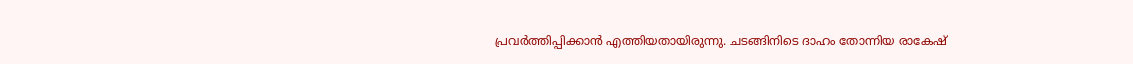പ്രവർത്തിപ്പിക്കാൻ എത്തിയതായിരുന്നു. ചടങ്ങിനിടെ ദാഹം തോന്നിയ രാകേഷ്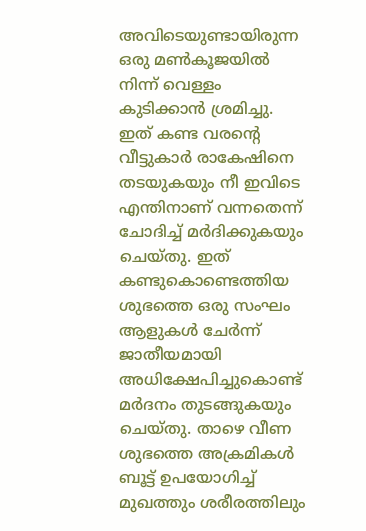അവിടെയുണ്ടായിരുന്ന ഒരു മൺകൂജയിൽ നിന്ന് വെള്ളം കുടിക്കാൻ ശ്രമിച്ചു. ഇത് കണ്ട വരന്റെ വീട്ടുകാർ രാകേഷിനെ തടയുകയും നീ ഇവിടെ എന്തിനാണ് വന്നതെന്ന് ചോദിച്ച് മർദിക്കുകയും ചെയ്തു. ഇത് കണ്ടുകൊണ്ടെത്തിയ ശുഭത്തെ ഒരു സംഘം ആളുകൾ ചേർന്ന് ജാതീയമായി അധിക്ഷേപിച്ചുകൊണ്ട് മർദനം തുടങ്ങുകയും ചെയ്തു. താഴെ വീണ ശുഭത്തെ അക്രമികൾ ബൂട്ട് ഉപയോഗിച്ച് മുഖത്തും ശരീരത്തിലും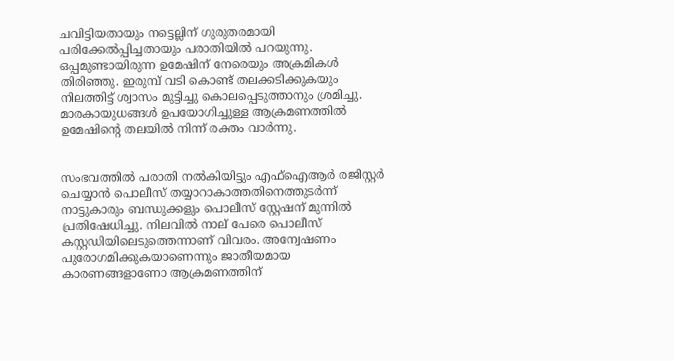ചവിട്ടിയതായും നട്ടെല്ലിന് ഗുരുതരമായി പരിക്കേൽപ്പിച്ചതായും പരാതിയിൽ പറയുന്നു. ഒപ്പമുണ്ടായിരുന്ന ഉമേഷിന് നേരെയും അക്രമികൾ തിരിഞ്ഞു. ഇരുമ്പ് വടി കൊണ്ട് തലക്കടിക്കുകയും നിലത്തിട്ട് ശ്വാസം മുട്ടിച്ചു കൊലപ്പെടുത്താനും ശ്രമിച്ചു. മാരകായുധങ്ങൾ ഉപയോഗിച്ചുള്ള ആക്രമണത്തിൽ ഉമേഷിന്റെ തലയിൽ നിന്ന് രക്തം വാർന്നു.


സംഭവത്തിൽ പരാതി നൽകിയിട്ടും എഫ്‌ഐആർ രജിസ്റ്റർ ചെയ്യാൻ പൊലീസ് തയ്യാറാകാത്തതിനെത്തുടർന്ന് നാട്ടുകാരും ബന്ധുക്കളും പൊലീസ് സ്റ്റേഷന് മുന്നിൽ പ്രതിഷേധിച്ചു. നിലവിൽ നാല് പേരെ പൊലീസ് കസ്റ്റഡിയിലെടുത്തെന്നാണ് വിവരം. അന്വേഷണം പുരോഗമിക്കുകയാണെന്നും ജാതീയമായ കാരണങ്ങളാണോ ആക്രമണത്തിന്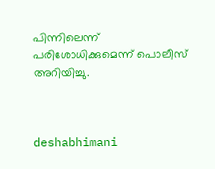പിന്നിലെന്ന് പരിശോധിക്കുമെന്ന് പൊലീസ് അറിയിച്ചു.



deshabhimani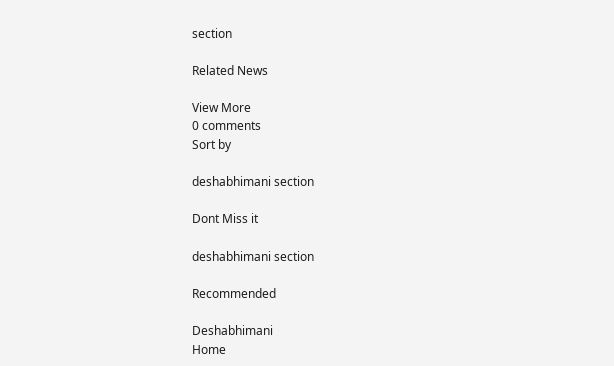section

Related News

View More
0 comments
Sort by

deshabhimani section

Dont Miss it

deshabhimani section

Recommended

Deshabhimani
Home